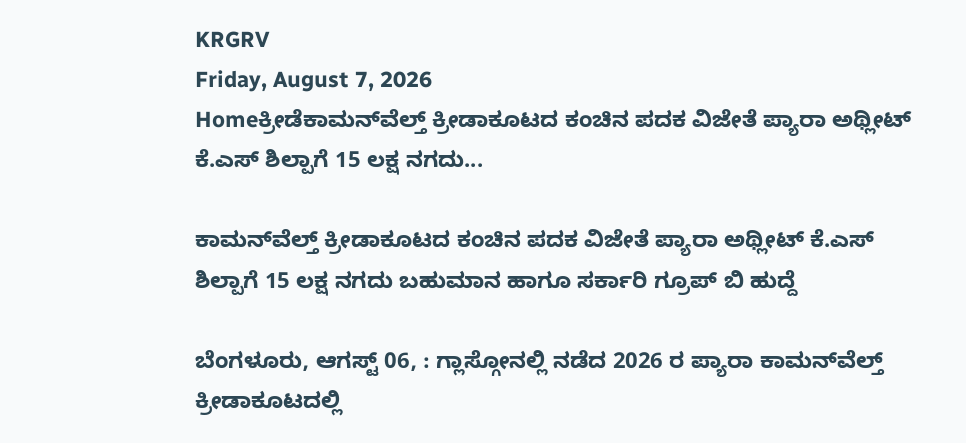KRGRV
Friday, August 7, 2026
Homeಕ್ರೀಡೆಕಾಮನ್‍ವೆಲ್ತ್ ಕ್ರೀಡಾಕೂಟದ ಕಂಚಿನ ಪದಕ ವಿಜೇತೆ ಪ್ಯಾರಾ ಅಥ್ಲೀಟ್ ಕೆ.ಎಸ್ ಶಿಲ್ಪಾಗೆ 15 ಲಕ್ಷ ನಗದು...

ಕಾಮನ್‍ವೆಲ್ತ್ ಕ್ರೀಡಾಕೂಟದ ಕಂಚಿನ ಪದಕ ವಿಜೇತೆ ಪ್ಯಾರಾ ಅಥ್ಲೀಟ್ ಕೆ.ಎಸ್ ಶಿಲ್ಪಾಗೆ 15 ಲಕ್ಷ ನಗದು ಬಹುಮಾನ ಹಾಗೂ ಸರ್ಕಾರಿ ಗ್ರೂಪ್ ಬಿ ಹುದ್ದೆ

ಬೆಂಗಳೂರು, ಆಗಸ್ಟ್ 06, : ಗ್ಲಾಸ್ಗೋನಲ್ಲಿ ನಡೆದ 2026 ರ ಪ್ಯಾರಾ ಕಾಮನ್‍ವೆಲ್ತ್ ಕ್ರೀಡಾಕೂಟದಲ್ಲಿ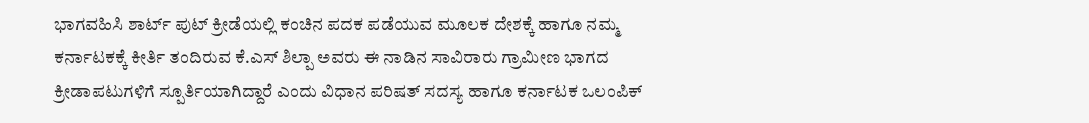ಭಾಗವಹಿಸಿ ಶಾರ್ಟ್ ಪುಟ್ ಕ್ರೀಡೆಯಲ್ಲಿ ಕಂಚಿನ ಪದಕ ಪಡೆಯುವ ಮೂಲಕ ದೇಶಕ್ಕೆ ಹಾಗೂ ನಮ್ಮ ಕರ್ನಾಟಕಕ್ಕೆ ಕೀರ್ತಿ ತಂದಿರುವ ಕೆ.ಎಸ್ ಶಿಲ್ಪಾ ಅವರು ಈ ನಾಡಿನ ಸಾವಿರಾರು ಗ್ರಾಮೀಣ ಭಾಗದ ಕ್ರೀಡಾಪಟುಗಳಿಗೆ ಸ್ಪೂರ್ತಿಯಾಗಿದ್ದಾರೆ ಎಂದು ವಿಧಾನ ಪರಿಷತ್ ಸದಸ್ಯ ಹಾಗೂ ಕರ್ನಾಟಕ ಒಲಂಪಿಕ್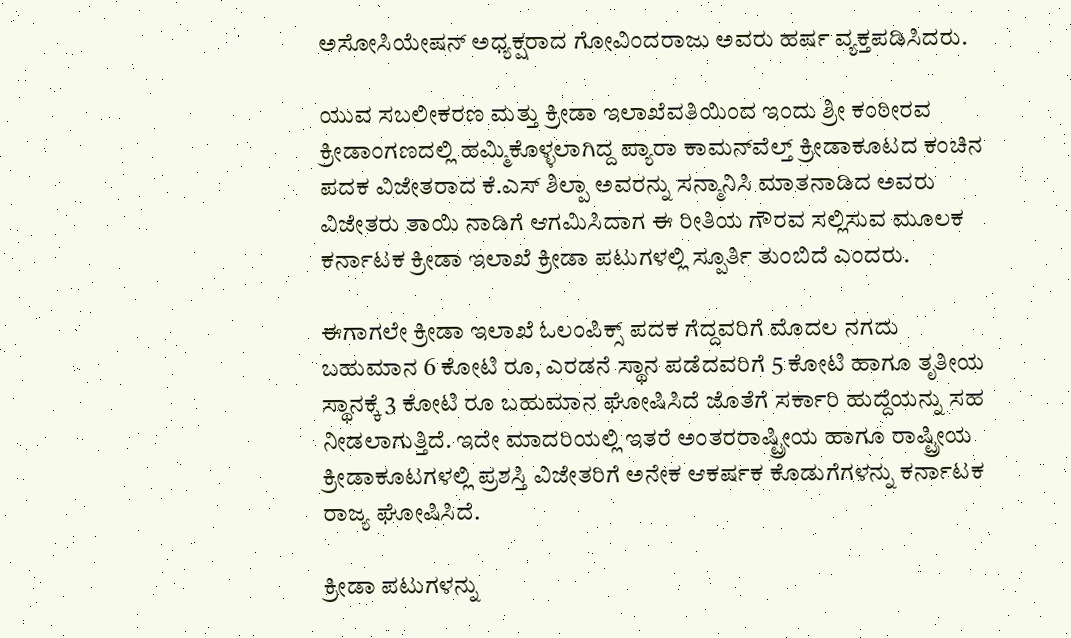ಅಸೋಸಿಯೇಷನ್ ಅಧ್ಯಕ್ಷರಾದ ಗೋವಿಂದರಾಜು ಅವರು ಹರ್ಷ ವ್ಯಕ್ತಪಡಿಸಿದರು.

ಯುವ ಸಬಲೀಕರಣ ಮತ್ತು ಕ್ರೀಡಾ ಇಲಾಖೆವತಿಯಿಂದ ಇಂದು ಶ್ರೀ ಕಂಠೀರವ ಕ್ರೀಡಾಂಗಣದಲ್ಲಿ ಹಮ್ಮಿಕೊಳ್ಳಲಾಗಿದ್ದ ಪ್ಯಾರಾ ಕಾಮನ್‍ವೆಲ್ತ್ ಕ್ರೀಡಾಕೂಟದ ಕಂಚಿನ ಪದಕ ವಿಜೇತರಾದ ಕೆ.ಎಸ್ ಶಿಲ್ಪಾ ಅವರನ್ನು ಸನ್ಮಾನಿಸಿ ಮಾತನಾಡಿದ ಅವರು ವಿಜೇತರು ತಾಯಿ ನಾಡಿಗೆ ಆಗಮಿಸಿದಾಗ ಈ ರೀತಿಯ ಗೌರವ ಸಲ್ಲಿಸುವ ಮೂಲಕ ಕರ್ನಾಟಕ ಕ್ರೀಡಾ ಇಲಾಖೆ ಕ್ರೀಡಾ ಪಟುಗಳಲ್ಲಿ ಸ್ಪೂರ್ತಿ ತುಂಬಿದೆ ಎಂದರು.

ಈಗಾಗಲೇ ಕ್ರೀಡಾ ಇಲಾಖೆ ಓಲಂಪಿಕ್ಸ್ ಪದಕ ಗೆದ್ದವರಿಗೆ ಮೊದಲ ನಗದು ಬಹುಮಾನ 6 ಕೋಟಿ ರೂ, ಎರಡನೆ ಸ್ಥಾನ ಪಡೆದವರಿಗೆ 5 ಕೋಟಿ ಹಾಗೂ ತೃತೀಯ ಸ್ಥಾನಕ್ಕೆ 3 ಕೋಟಿ ರೂ ಬಹುಮಾನ ಘೋಷಿಸಿದೆ ಜೊತೆಗೆ ಸರ್ಕಾರಿ ಹುದ್ದೆಯನ್ನು ಸಹ ನೀಡಲಾಗುತ್ತಿದೆ. ಇದೇ ಮಾದರಿಯಲ್ಲಿ ಇತರೆ ಅಂತರರಾಷ್ಟ್ರೀಯ ಹಾಗೂ ರಾಷ್ಟ್ರೀಯ ಕ್ರೀಡಾಕೂಟಗಳಲ್ಲಿ ಪ್ರಶಸ್ತಿ ವಿಜೇತರಿಗೆ ಅನೇಕ ಆಕರ್ಷಕ ಕೊಡುಗೆಗಳನ್ನು ಕರ್ನಾಟಕ ರಾಜ್ಯ ಘೋಷಿಸಿದೆ.

ಕ್ರೀಡಾ ಪಟುಗಳನ್ನು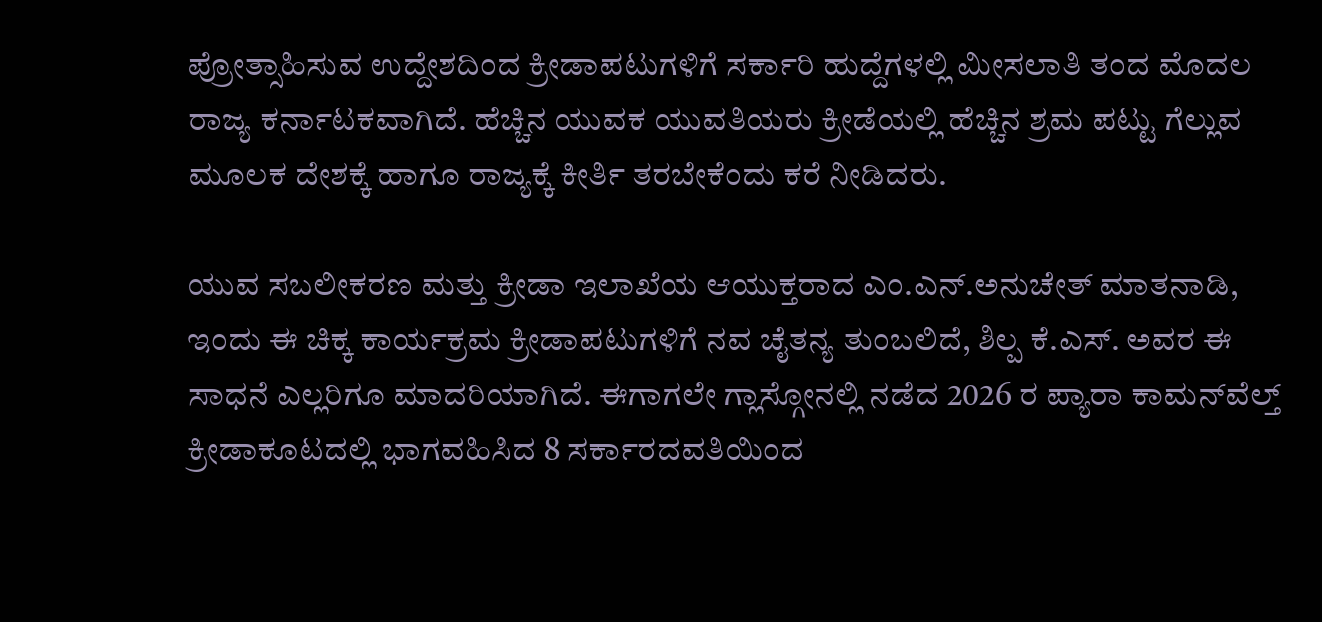ಪ್ರೋತ್ಸಾಹಿಸುವ ಉದ್ದೇಶದಿಂದ ಕ್ರೀಡಾಪಟುಗಳಿಗೆ ಸರ್ಕಾರಿ ಹುದ್ದೆಗಳಲ್ಲಿ ಮೀಸಲಾತಿ ತಂದ ಮೊದಲ ರಾಜ್ಯ ಕರ್ನಾಟಕವಾಗಿದೆ. ಹೆಚ್ಚಿನ ಯುವಕ ಯುವತಿಯರು ಕ್ರೀಡೆಯಲ್ಲಿ ಹೆಚ್ಚಿನ ಶ್ರಮ ಪಟ್ಟು ಗೆಲ್ಲುವ ಮೂಲಕ ದೇಶಕ್ಕೆ ಹಾಗೂ ರಾಜ್ಯಕ್ಕೆ ಕೀರ್ತಿ ತರಬೇಕೆಂದು ಕರೆ ನೀಡಿದರು.

ಯುವ ಸಬಲೀಕರಣ ಮತ್ತು ಕ್ರೀಡಾ ಇಲಾಖೆಯ ಆಯುಕ್ತರಾದ ಎಂ.ಎನ್.ಅನುಚೇತ್ ಮಾತನಾಡಿ, ಇಂದು ಈ ಚಿಕ್ಕ ಕಾರ್ಯಕ್ರಮ ಕ್ರೀಡಾಪಟುಗಳಿಗೆ ನವ ಚೈತನ್ಯ ತುಂಬಲಿದೆ, ಶಿಲ್ಪ ಕೆ.ಎಸ್. ಅವರ ಈ ಸಾಧನೆ ಎಲ್ಲರಿಗೂ ಮಾದರಿಯಾಗಿದೆ. ಈಗಾಗಲೇ ಗ್ಲಾಸ್ಗೋನಲ್ಲಿ ನಡೆದ 2026 ರ ಪ್ಯಾರಾ ಕಾಮನ್‍ವೆಲ್ತ್ ಕ್ರೀಡಾಕೂಟದಲ್ಲಿ ಭಾಗವಹಿಸಿದ 8 ಸರ್ಕಾರದವತಿಯಿಂದ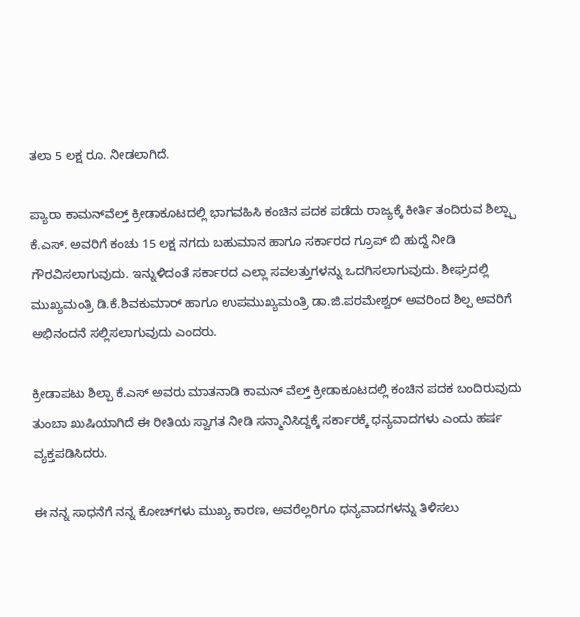ತಲಾ 5 ಲಕ್ಷ ರೂ. ನೀಡಲಾಗಿದೆ.

ಪ್ಯಾರಾ ಕಾಮನ್‍ವೆಲ್ತ್ ಕ್ರೀಡಾಕೂಟದಲ್ಲಿ ಭಾಗವಹಿಸಿ ಕಂಚಿನ ಪದಕ ಪಡೆದು ರಾಜ್ಯಕ್ಕೆ ಕೀರ್ತಿ ತಂದಿರುವ ಶಿಲ್ಪ್ಪಾ ಕೆ.ಎಸ್. ಅವರಿಗೆ ಕಂಚು 15 ಲಕ್ಷ ನಗದು ಬಹುಮಾನ ಹಾಗೂ ಸರ್ಕಾರದ ಗ್ರೂಪ್ ಬಿ ಹುದ್ದೆ ನೀಡಿ ಗೌರವಿಸಲಾಗುವುದು. ಇನ್ನುಳಿದಂತೆ ಸರ್ಕಾರದ ಎಲ್ಲಾ ಸವಲತ್ತುಗಳನ್ನು ಒದಗಿಸಲಾಗುವುದು. ಶೀಘ್ರದಲ್ಲಿ ಮುಖ್ಯಮಂತ್ರಿ ಡಿ.ಕೆ.ಶಿವಕುಮಾರ್ ಹಾಗೂ ಉಪಮುಖ್ಯಮಂತ್ರಿ ಡಾ.ಜಿ.ಪರಮೇಶ್ವರ್ ಅವರಿಂದ ಶಿಲ್ಪ ಅವರಿಗೆ ಅಭಿನಂದನೆ ಸಲ್ಲಿಸಲಾಗುವುದು ಎಂದರು.

ಕ್ರೀಡಾಪಟು ಶಿಲ್ಪಾ ಕೆ.ಎಸ್ ಅವರು ಮಾತನಾಡಿ ಕಾಮನ್ ವೆಲ್ತ್ ಕ್ರೀಡಾಕೂಟದಲ್ಲಿ ಕಂಚಿನ ಪದಕ ಬಂದಿರುವುದು ತುಂಬಾ ಖುಷಿಯಾಗಿದೆ ಈ ರೀತಿಯ ಸ್ವಾಗತ ನೀಡಿ ಸನ್ಮಾನಿಸಿದ್ದಕ್ಕೆ ಸರ್ಕಾರಕ್ಕೆ ಧನ್ಯವಾದಗಳು ಎಂದು ಹರ್ಷ ವ್ಯಕ್ತಪಡಿಸಿದರು.

ಈ ನನ್ನ ಸಾಧನೆಗೆ ನನ್ನ ಕೋಚ್‍ಗಳು ಮುಖ್ಯ ಕಾರಣ, ಅವರೆಲ್ಲರಿಗೂ ಧನ್ಯವಾದಗಳನ್ನು ತಿಳಿಸಲು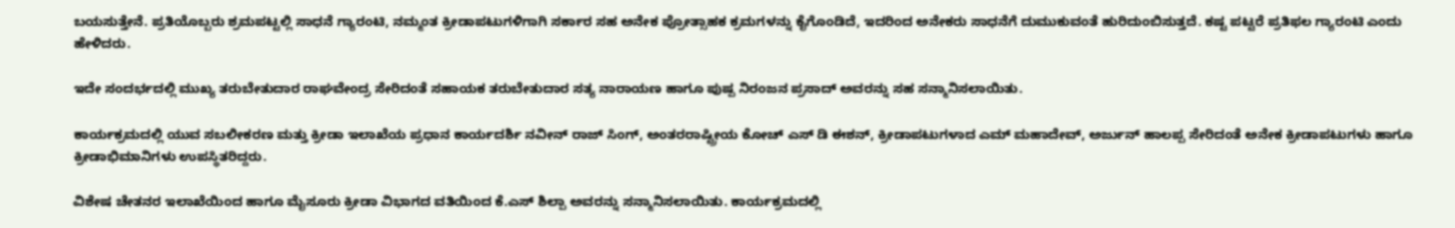ಬಯಸುತ್ತೇನೆ. ಪ್ರತಿಯೊಬ್ಬರು ಶ್ರಮಪಟ್ಟಲ್ಲಿ ಸಾಧನೆ ಗ್ಯಾರಂಟಿ, ನಮ್ಮಂತ ಕ್ರೀಡಾಪಟುಗಳಿಗಾಗಿ ಸರ್ಕಾರ ಸಹ ಅನೇಕ ಪ್ರೋತ್ಸಾಹಕ ಕ್ರಮಗಳನ್ನು ಕೈಗೊಂಡಿದೆ, ಇದರಿಂದ ಅನೇಕರು ಸಾಧನೆಗೆ ದುಮುಕುವಂತೆ ಹುರಿದುಂಬಿಸುತ್ತದೆ. ಕಷ್ಟ ಪಟ್ಟರೆ ಪ್ರತಿಫಲ ಗ್ಯಾರಂಟಿ ಎಂದು ಹೇಳಿದರು.

ಇದೇ ಸಂದರ್ಭದಲ್ಲಿ ಮುಖ್ಯ ತರುಬೇತುದಾರ ರಾಘವೇಂದ್ರ ಸೇರಿದಂತೆ ಸಹಾಯಕ ತರುಬೇತುದಾರ ಸತ್ಯ ನಾರಾಯಣ ಹಾಗೂ ಪುಷ್ಪ ನಿರಂಜನ ಪ್ರಸಾದ್ ಅವರನ್ನು ಸಹ ಸನ್ಮಾನಿಸಲಾಯಿತು.

ಕಾರ್ಯಕ್ರಮದಲ್ಲಿ ಯುವ ಸಬಲೀಕರಣ ಮತ್ತು ಕ್ರೀಡಾ ಇಲಾಖೆಯ ಪ್ರಧಾನ ಕಾರ್ಯದರ್ಶಿ ನವೀನ್ ರಾಜ್ ಸಿಂಗ್, ಅಂತರರಾಷ್ಟ್ರೀಯ ಕೋಚ್ ಎಸ್ ಡಿ ಈಶನ್, ಕ್ರೀಡಾಪಟುಗಳಾದ ಎಮ್ ಮಹಾದೇವ್, ಅರ್ಜುನ್ ಹಾಲಪ್ಪ ಸೇರಿದಂತೆ ಅನೇಕ ಕ್ರೀಡಾಪಟುಗಳು ಹಾಗೂ ಕ್ರೀಡಾಭಿಮಾನಿಗಳು ಉಪಸ್ಥಿತರಿದ್ದರು.

ವಿಶೇಷ ಚೇತನರ ಇಲಾಖೆಯಿಂದ ಹಾಗೂ ಮೈಸೂರು ಕ್ರೀಡಾ ವಿಭಾಗದ ವತಿಯಿಂದ ಕೆ.ಎಸ್ ಶಿಲ್ಪಾ ಅವರನ್ನು ಸನ್ಮಾನಿಸಲಾಯಿತು. ಕಾರ್ಯಕ್ರಮದಲ್ಲಿ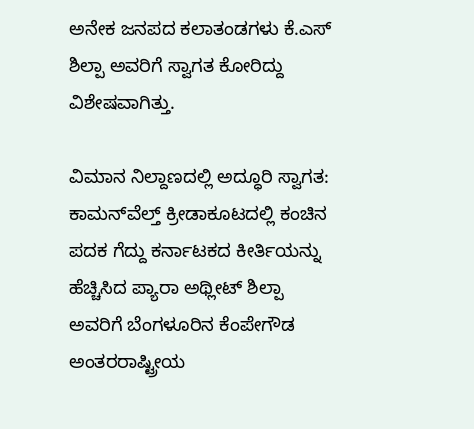ಅನೇಕ ಜನಪದ ಕಲಾತಂಡಗಳು ಕೆ.ಎಸ್ ಶಿಲ್ಪಾ ಅವರಿಗೆ ಸ್ವಾಗತ ಕೋರಿದ್ದು ವಿಶೇಷವಾಗಿತ್ತು.

ವಿಮಾನ ನಿಲ್ದಾಣದಲ್ಲಿ ಅದ್ಧೂರಿ ಸ್ವಾಗತ: ಕಾಮನ್‍ವೆಲ್ತ್ ಕ್ರೀಡಾಕೂಟದಲ್ಲಿ ಕಂಚಿನ ಪದಕ ಗೆದ್ದು ಕರ್ನಾಟಕದ ಕೀರ್ತಿಯನ್ನು ಹೆಚ್ಚಿಸಿದ ಪ್ಯಾರಾ ಅಥ್ಲೀಟ್ ಶಿಲ್ಪಾ ಅವರಿಗೆ ಬೆಂಗಳೂರಿನ ಕೆಂಪೇಗೌಡ ಅಂತರರಾಷ್ಟ್ರೀಯ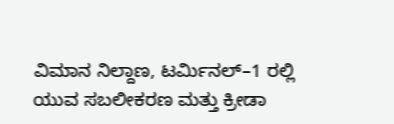ವಿಮಾನ ನಿಲ್ದಾಣ, ಟರ್ಮಿನಲ್–1 ರಲ್ಲಿ ಯುವ ಸಬಲೀಕರಣ ಮತ್ತು ಕ್ರೀಡಾ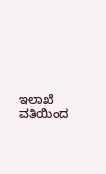ಇಲಾಖೆ ವತಿಯಿಂದ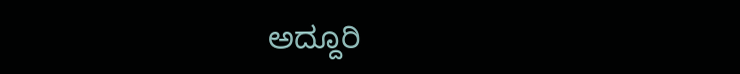ಅದ್ದೂರಿ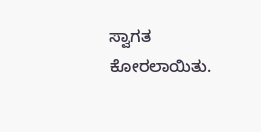ಸ್ವಾಗತ ಕೋರಲಾಯಿತು.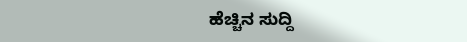ಹೆಚ್ಚಿನ ಸುದ್ದಿ